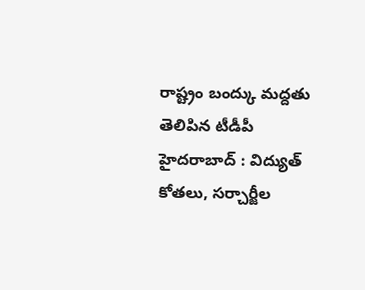రాష్ట్రం బంద్కు మద్దతు తెలిపిన టీడీపీ
హైదరాబాద్ : విద్యుత్ కోతలు, సర్చార్జీల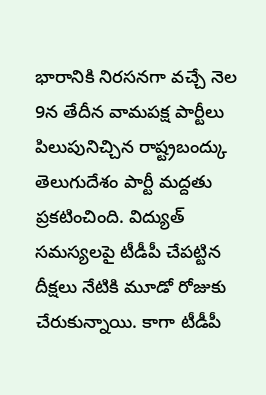భారానికి నిరసనగా వచ్చే నెల 9న తేదీన వామపక్ష పార్టీలు పిలుపునిచ్చిన రాష్ట్రబంద్కు తెలుగుదేశం పార్టీ మద్దతు ప్రకటించింది. విద్యుత్ సమస్యలపై టీడీపీ చేపట్టిన దీక్షలు నేటికి మూడో రోజుకు చేరుకున్నాయి. కాగా టీడీపీ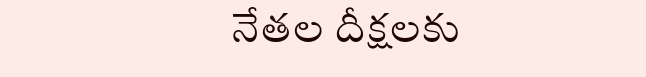నేతల దీక్షలకు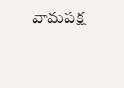వామపక్ష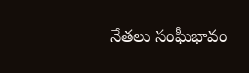నేతలు సంఘీభావం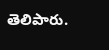తెలిపారు.